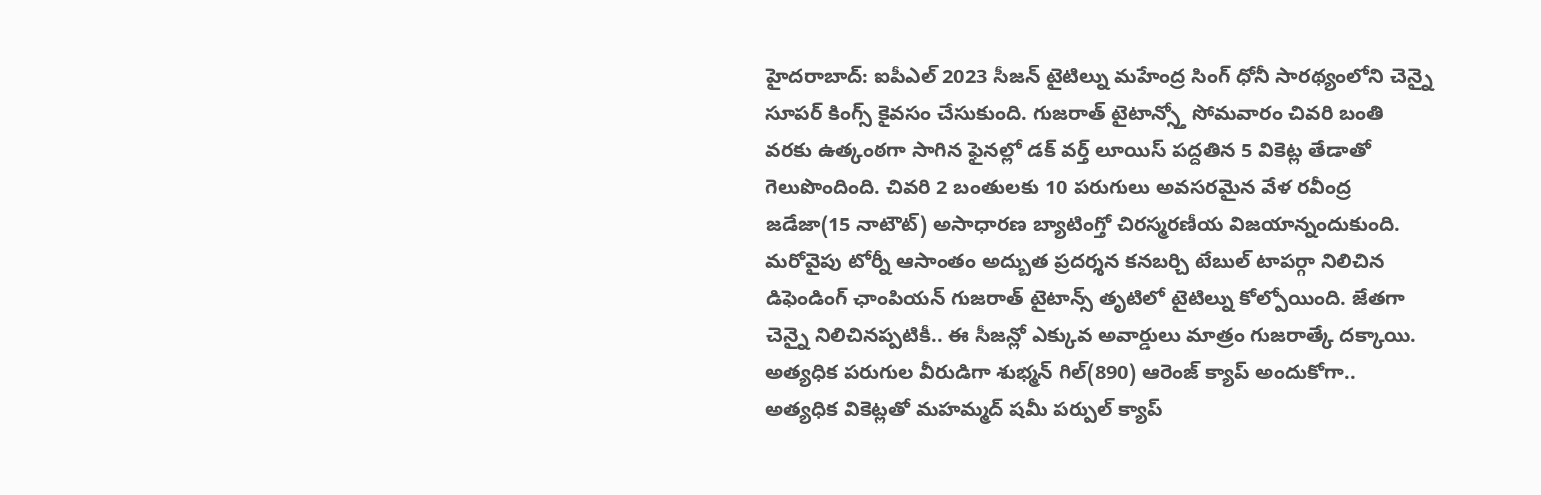హైదరాబాద్: ఐపీఎల్ 2023 సీజన్ టైటిల్ను మహేంద్ర సింగ్ ధోనీ సారథ్యంలోని చెన్నై సూపర్ కింగ్స్ కైవసం చేసుకుంది. గుజరాత్ టైటాన్స్తో సోమవారం చివరి బంతి వరకు ఉత్కంఠగా సాగిన ఫైనల్లో డక్ వర్త్ లూయిస్ పద్దతిన 5 వికెట్ల తేడాతో గెలుపొందింది. చివరి 2 బంతులకు 10 పరుగులు అవసరమైన వేళ రవీంద్ర జడేజా(15 నాటౌట్) అసాధారణ బ్యాటింగ్తో చిరస్మరణీయ విజయాన్నందుకుంది.
మరోవైపు టోర్నీ ఆసాంతం అద్బుత ప్రదర్శన కనబర్చి టేబుల్ టాపర్గా నిలిచిన డిఫెండింగ్ ఛాంపియన్ గుజరాత్ టైటాన్స్ తృటిలో టైటిల్ను కోల్పోయింది. జేతగా చెన్నై నిలిచినప్పటికీ.. ఈ సీజన్లో ఎక్కువ అవార్డులు మాత్రం గుజరాత్కే దక్కాయి. అత్యధిక పరుగుల వీరుడిగా శుభ్మన్ గిల్(890) ఆరెంజ్ క్యాప్ అందుకోగా.. అత్యధిక వికెట్లతో మహమ్మద్ షమీ పర్పుల్ క్యాప్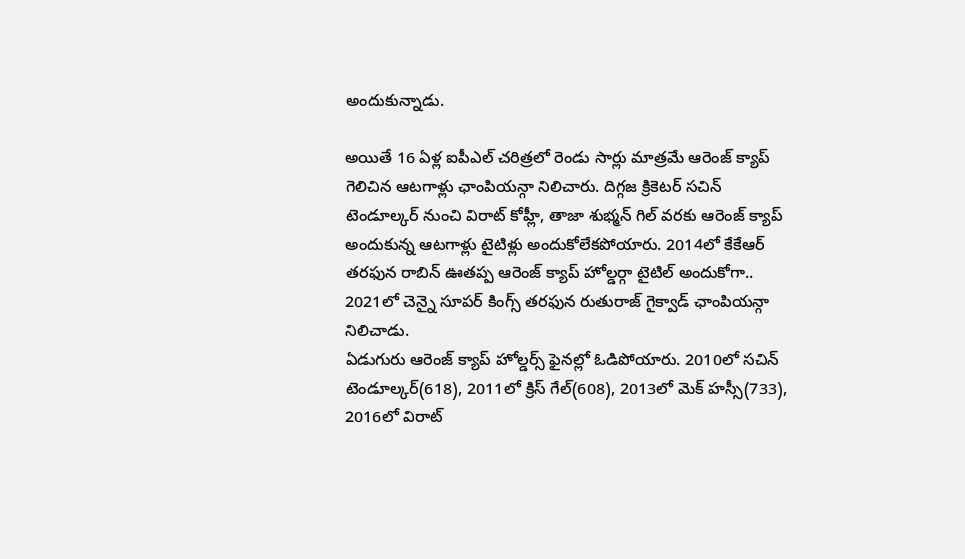అందుకున్నాడు.

అయితే 16 ఏళ్ల ఐపీఎల్ చరిత్రలో రెండు సార్లు మాత్రమే ఆరెంజ్ క్యాప్ గెలిచిన ఆటగాళ్లు ఛాంపియన్గా నిలిచారు. దిగ్గజ క్రికెటర్ సచిన్ టెండూల్కర్ నుంచి విరాట్ కోహ్లీ, తాజా శుభ్మన్ గిల్ వరకు ఆరెంజ్ క్యాప్ అందుకున్న ఆటగాళ్లు టైటిళ్లు అందుకోలేకపోయారు. 2014లో కేకేఆర్ తరఫున రాబిన్ ఊతప్ప ఆరెంజ్ క్యాప్ హోల్డర్గా టైటిల్ అందుకోగా.. 2021లో చెన్నై సూపర్ కింగ్స్ తరఫున రుతురాజ్ గైక్వాడ్ ఛాంపియన్గా నిలిచాడు.
ఏడుగురు ఆరెంజ్ క్యాప్ హోల్డర్స్ ఫైనల్లో ఓడిపోయారు. 2010లో సచిన్ టెండూల్కర్(618), 2011లో క్రిస్ గేల్(608), 2013లో మెక్ హస్సీ(733), 2016లో విరాట్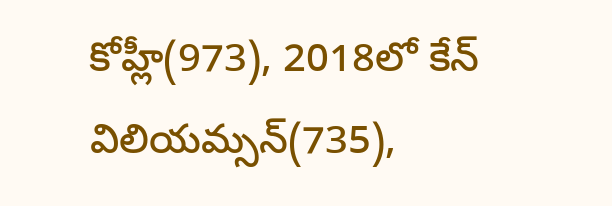కోహ్లీ(973), 2018లో కేన్ విలియమ్సన్(735),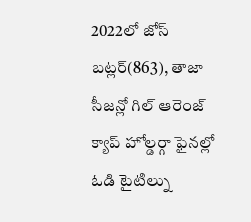2022లో జోస్ బట్లర్(863), తాజా సీజన్లో గిల్ ఆరెంజ్ క్యాప్ హోల్డర్గా ఫైనల్లో ఓడి టైటిల్ను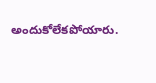అందుకోలేకపోయారు.